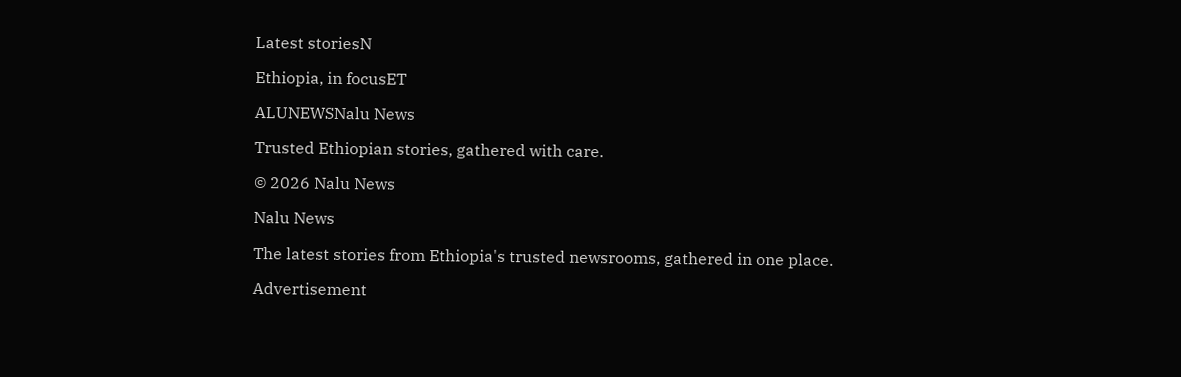Latest storiesN

Ethiopia, in focusET

ALUNEWSNalu News

Trusted Ethiopian stories, gathered with care.

© 2026 Nalu News

Nalu News

The latest stories from Ethiopia's trusted newsrooms, gathered in one place.

Advertisement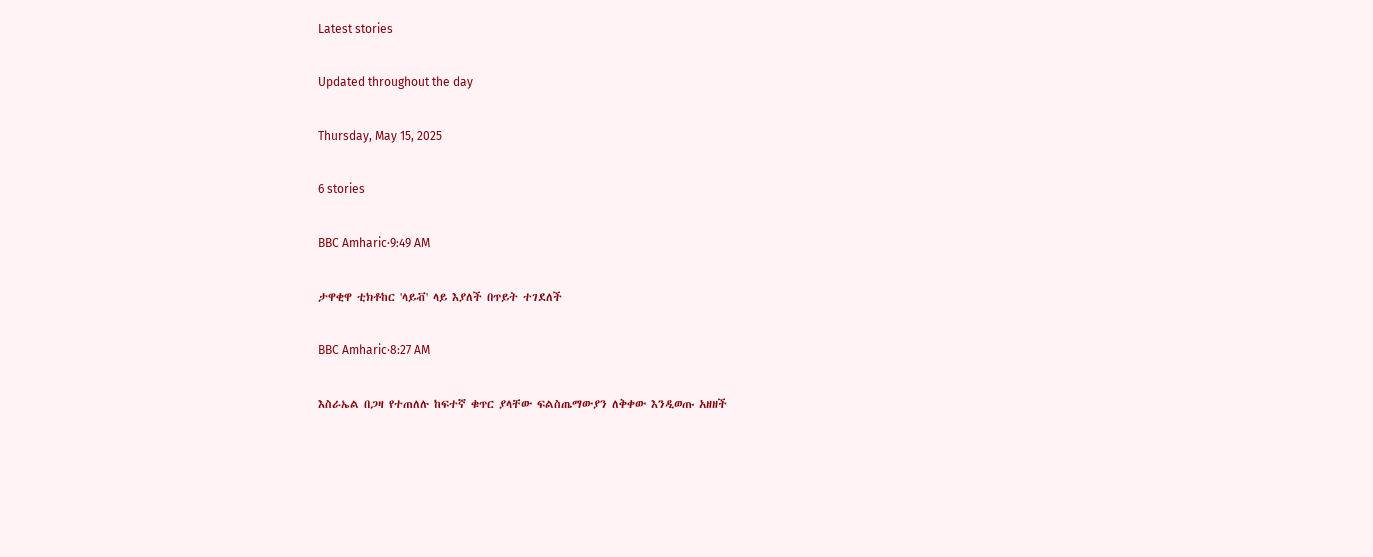Latest stories

Updated throughout the day

Thursday, May 15, 2025

6 stories

BBC Amharic·9:49 AM

ታዋቂዋ ቲክቶከር 'ላይቭ' ላይ እያለች በጥይት ተገደለች

BBC Amharic·8:27 AM

እስራኤል በጋዛ የተጠለሉ ከፍተኛ ቁጥር ያላቸው ፍልስጤማውያን ለቅቀው እንዲወጡ አዘዘች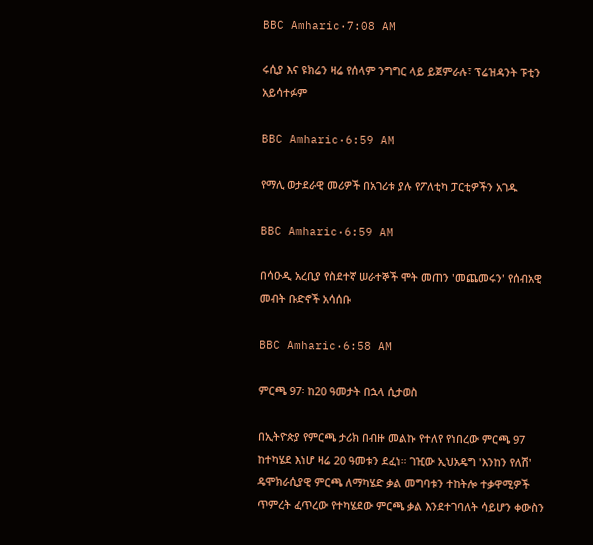BBC Amharic·7:08 AM

ሩሲያ እና ዩክሬን ዛሬ የሰላም ንግግር ላይ ይጀምራሉ፣ ፕሬዝዳንት ፑቲን አይሳተፉም

BBC Amharic·6:59 AM

የማሊ ወታደራዊ መሪዎች በአገሪቱ ያሉ የፖለቲካ ፓርቲዎችን አገዱ

BBC Amharic·6:59 AM

በሳዑዲ አረቢያ የስደተኛ ሠራተኞች ሞት መጠን 'መጨመሩን' የሰብአዊ መብት ቡድኖች አሳሰቡ

BBC Amharic·6:58 AM

ምርጫ 97፡ ከ20 ዓመታት በኋላ ሲታወስ

በኢትዮጵያ የምርጫ ታሪክ በብዙ መልኩ የተለየ የነበረው ምርጫ 97 ከተካሄደ እነሆ ዛሬ 20 ዓመቱን ደፈነ። ገዢው ኢህአዴግ 'እንከን የለሽ' ዴሞክራሲያዊ ምርጫ ለማካሄድ ቃል መግባቱን ተከትሎ ተቃዋሚዎች ጥምረት ፈጥረው የተካሄደው ምርጫ ቃል እንደተገባለት ሳይሆን ቀውስን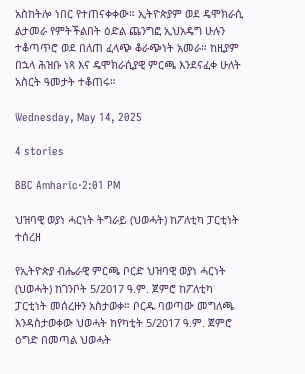አስከትሎ ነበር የተጠናቀቀው። ኢትዮጵያም ወደ ዴሞክራሲ ልታመራ የምትችልበት ዕድል ጨንግፎ ኢህአዴግ ሁሉን ተቆጣጥሮ ወደ በለጠ ፈላጭ ቆራጭነት አመራ። ከዚያም በኋላ ሕዝቡ ነጻ እና ዴሞክራሲያዊ ምርጫ እንደናፈቀ ሁለት አስርት ዓመታት ተቆጠሩ።

Wednesday, May 14, 2025

4 stories

BBC Amharic·2:01 PM

ህዝባዊ ወያነ ሓርነት ትግራይ (ህወሓት) ከፖለቲካ ፓርቲነት ተሰረዘ

የኢትዮጵያ ብሔራዊ ምርጫ ቦርድ ህዝባዊ ወያነ ሓርነት (ህወሓት) ከገንቦት 5/2017 ዓ.ም. ጀምሮ ከፖለቲካ ፓርቲነት መሰረዙን አስታወቀ። ቦርዱ ባወጣው መግለጫ እንዳስታወቀው ህወሓት ከየካቲት 5/2017 ዓ.ም. ጀምሮ ዕግድ በመጣል ህወሓት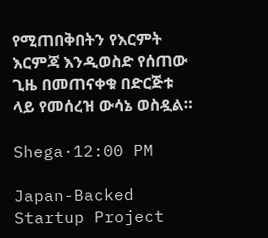የሚጠበቅበትን የእርምት እርምጃ እንዲወስድ የሰጠው ጊዜ በመጠናቀቁ በድርጅቱ ላይ የመሰረዝ ውሳኔ ወስዷል።

Shega·12:00 PM

Japan-Backed Startup Project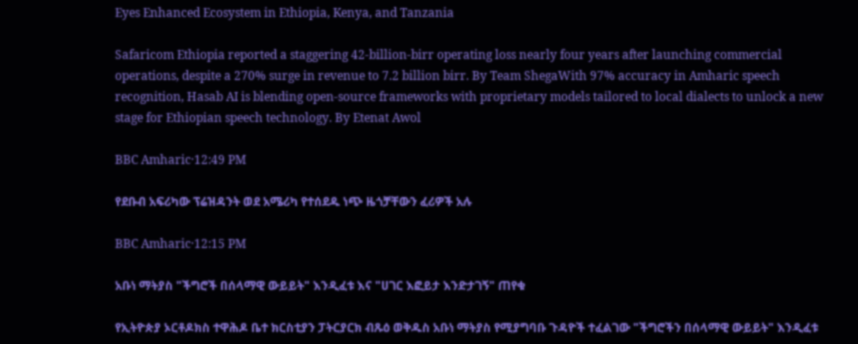Eyes Enhanced Ecosystem in Ethiopia, Kenya, and Tanzania

Safaricom Ethiopia reported a staggering 42-billion-birr operating loss nearly four years after launching commercial operations, despite a 270% surge in revenue to 7.2 billion birr. By Team ShegaWith 97% accuracy in Amharic speech recognition, Hasab AI is blending open-source frameworks with proprietary models tailored to local dialects to unlock a new stage for Ethiopian speech technology. By Etenat Awol

BBC Amharic·12:49 PM

የደቡብ አፍሪካው ፕሬዝዳንት ወደ አሜሪካ የተሰደዱ ነጭ ዜጎቻቸውን ፈሪዎች አሉ

BBC Amharic·12:15 PM

አቡነ ማትያስ "ችግሮች በሰላማዊ ውይይት" እንዲፈቱ እና "ሀገር እፎይታ እንድታገኝ" ጠየቁ

የኢትዮጵያ ኦርቶዶክስ ተዋሕዶ ቤተ ክርስቲያን ፓትርያርክ ብጹዕ ወቅዱስ አቡነ ማትያስ የሚያግባቡ ጉዳዮች ተፈልገው "ችግሮችን በሰላማዊ ውይይት" እንዲፈቱ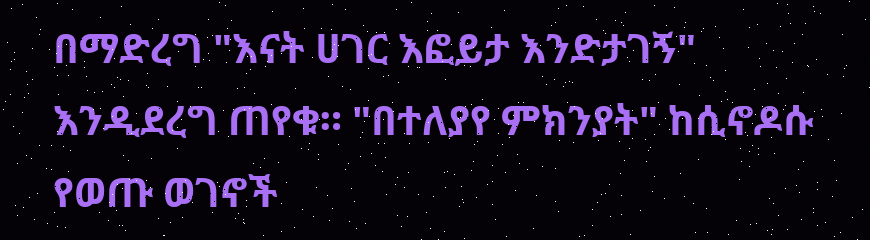በማድረግ "እናት ሀገር እፎይታ እንድታገኝ" እንዲደረግ ጠየቁ። "በተለያየ ምክንያት" ከሲኖዶሱ የወጡ ወገኖች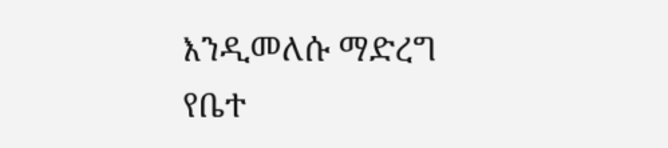እንዲመለሱ ማድረግ የቤተ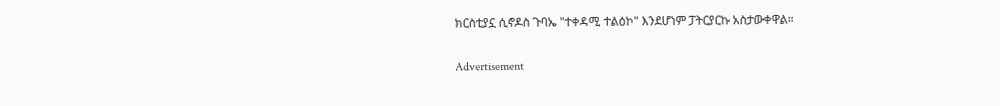ክርስቲያኗ ሲኖዶስ ጉባኤ "ተቀዳሚ ተልዕኮ" እንደሆነም ፓትርያርኩ አስታውቀዋል።

Advertisement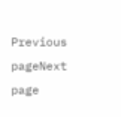Previous pageNext page